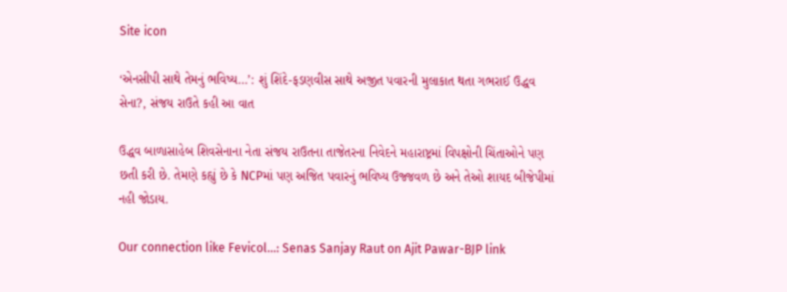Site icon

‘એનસીપી સાથે તેમનું ભવિષ્ય…’: શું શિંદે-ફડણવીસ સાથે અજીત પવારની મુલાકાત થતા ગભરાઈ ઉદ્ધવ સેના?, સંજય રાઉતે કહી આ વાત

ઉદ્ધવ બાળાસાહેબ શિવસેનાના નેતા સંજય રાઉતના તાજેતરના નિવેદને મહારાષ્ટ્રમાં વિપક્ષોની ચિંતાઓને પણ છતી કરી છે. તેમણે કહ્યું છે કે NCPમાં પણ અજિત પવારનું ભવિષ્ય ઉજ્જવળ છે અને તેઓ શાયદ બીજેપીમાં નહી જોડાય.

Our connection like Fevicol...: Senas Sanjay Raut on Ajit Pawar-BJP link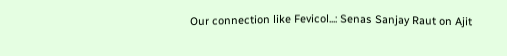Our connection like Fevicol...: Senas Sanjay Raut on Ajit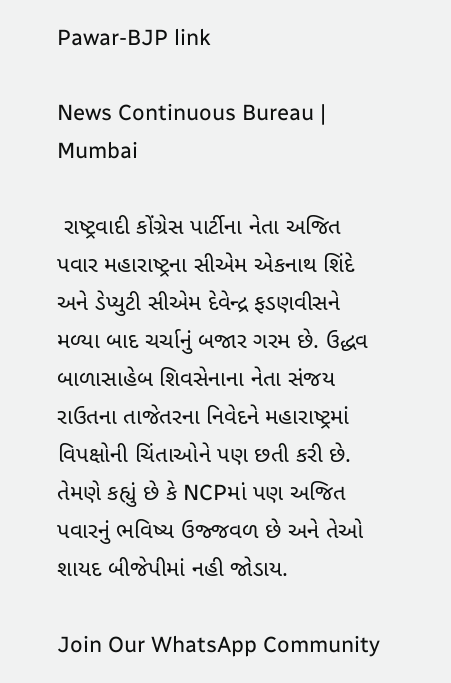Pawar-BJP link

News Continuous Bureau | Mumbai

 રાષ્ટ્રવાદી કોંગ્રેસ પાર્ટીના નેતા અજિત પવાર મહારાષ્ટ્રના સીએમ એકનાથ શિંદે અને ડેપ્યુટી સીએમ દેવેન્દ્ર ફડણવીસને મળ્યા બાદ ચર્ચાનું બજાર ગરમ છે. ઉદ્ધવ બાળાસાહેબ શિવસેનાના નેતા સંજય રાઉતના તાજેતરના નિવેદને મહારાષ્ટ્રમાં વિપક્ષોની ચિંતાઓને પણ છતી કરી છે. તેમણે કહ્યું છે કે NCPમાં પણ અજિત પવારનું ભવિષ્ય ઉજ્જવળ છે અને તેઓ શાયદ બીજેપીમાં નહી જોડાય.

Join Our WhatsApp Community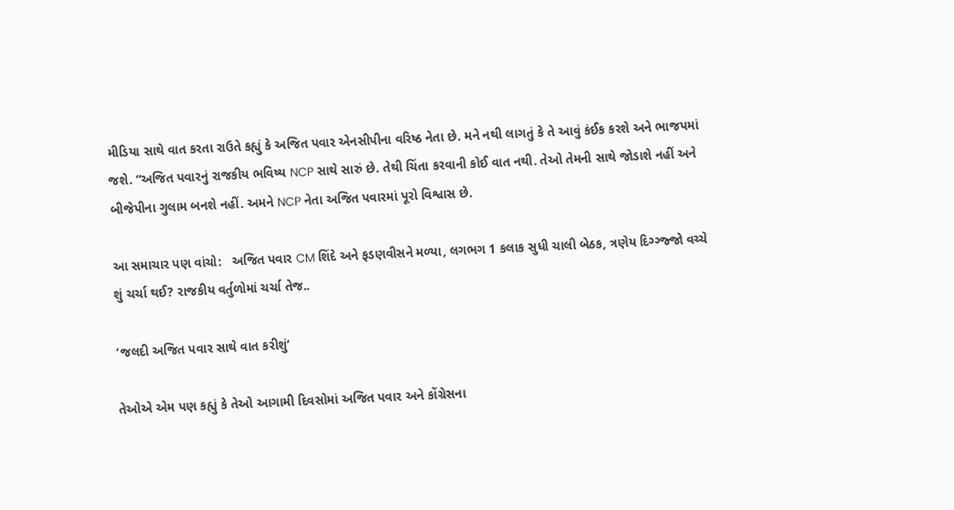મીડિયા સાથે વાત કરતા રાઉતે કહ્યું કે અજિત પવાર એનસીપીના વરિષ્ઠ નેતા છે. મને નથી લાગતું કે તે આવું કંઈક કરશે અને ભાજપમાં જશે. “અજિત પવારનું રાજકીય ભવિષ્ય NCP સાથે સારું છે. તેથી ચિંતા કરવાની કોઈ વાત નથી. તેઓ તેમની સાથે જોડાશે નહીં અને બીજેપીના ગુલામ બનશે નહીં. અમને NCP નેતા અજિત પવારમાં પૂરો વિશ્વાસ છે.

આ સમાચાર પણ વાંચો:   અજિત પવાર CM શિંદે અને ફડણવીસને મળ્યા, લગભગ 1 કલાક સુધી ચાલી બેઠક, ત્રણેય દિગ્ગ્જ્જો વચ્ચે શું ચર્ચા થઈ? રાજકીય વર્તુળોમાં ચર્ચા તેજ..

‘જલદી અજિત પવાર સાથે વાત કરીશું’

તેઓએ એમ પણ કહ્યું કે તેઓ આગામી દિવસોમાં અજિત પવાર અને કોંગ્રેસના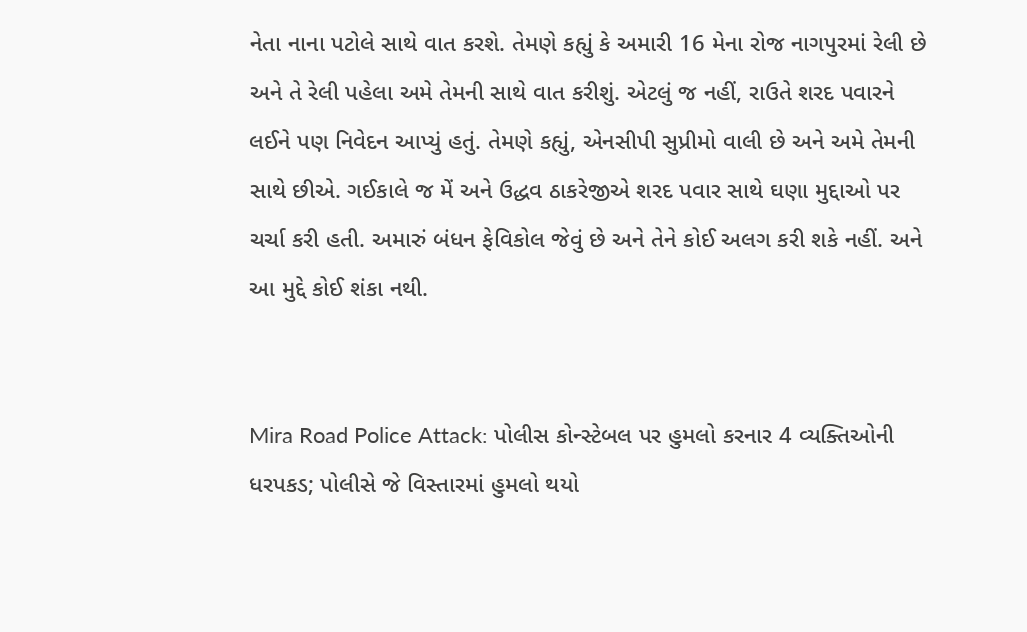નેતા નાના પટોલે સાથે વાત કરશે. તેમણે કહ્યું કે અમારી 16 મેના રોજ નાગપુરમાં રેલી છે અને તે રેલી પહેલા અમે તેમની સાથે વાત કરીશું. એટલું જ નહીં, રાઉતે શરદ પવારને લઈને પણ નિવેદન આપ્યું હતું. તેમણે કહ્યું, એનસીપી સુપ્રીમો વાલી છે અને અમે તેમની સાથે છીએ. ગઈકાલે જ મેં અને ઉદ્ધવ ઠાકરેજીએ શરદ પવાર સાથે ઘણા મુદ્દાઓ પર ચર્ચા કરી હતી. અમારું બંધન ફેવિકોલ જેવું છે અને તેને કોઈ અલગ કરી શકે નહીં. અને આ મુદ્દે કોઈ શંકા નથી.


Mira Road Police Attack: પોલીસ કોન્સ્ટેબલ પર હુમલો કરનાર 4 વ્યક્તિઓની ધરપકડ; પોલીસે જે વિસ્તારમાં હુમલો થયો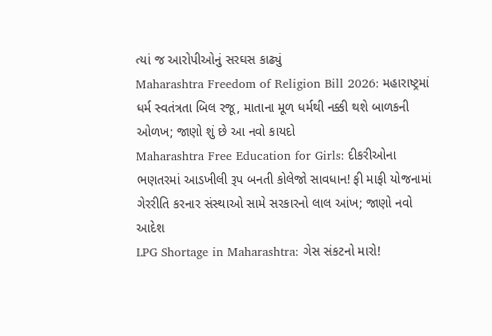ત્યાં જ આરોપીઓનું સરઘસ કાઢ્યું
Maharashtra Freedom of Religion Bill 2026: મહારાષ્ટ્રમાં ધર્મ સ્વતંત્રતા બિલ રજૂ, માતાના મૂળ ધર્મથી નક્કી થશે બાળકની ઓળખ; જાણો શું છે આ નવો કાયદો
Maharashtra Free Education for Girls: દીકરીઓના ભણતરમાં આડખીલી રૂપ બનતી કોલેજો સાવધાન! ફી માફી યોજનામાં ગેરરીતિ કરનાર સંસ્થાઓ સામે સરકારનો લાલ આંખ; જાણો નવો આદેશ
LPG Shortage in Maharashtra: ગેસ સંકટનો મારો!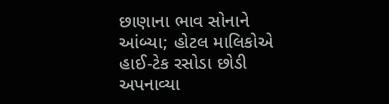છાણાના ભાવ સોનાને આંબ્યા; હોટલ માલિકોએ હાઈ-ટેક રસોડા છોડી અપનાવ્યા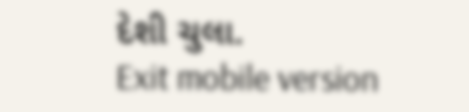દેશી ચુલા.
Exit mobile version